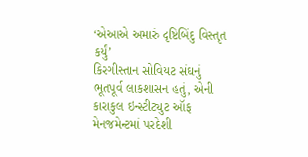‘એઆએ અમારું દૃષ્ટિબિંદુ વિસ્તૃત કર્યું’
કિરગીસ્તાન સોવિયટ સંઘનું ભૂતપૂર્વ લાકશાસન હતું, એની કારાકુલ ઇન્સ્ટીટ્યુટ ઑફ મેનજમેન્ટમાં પરદેશી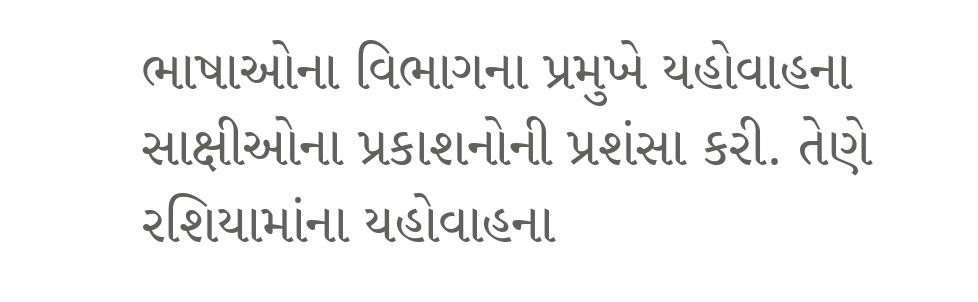ભાષાઓના વિભાગના પ્રમુખે યહોવાહના સાક્ષીઓના પ્રકાશનોની પ્રશંસા કરી. તેણે રશિયામાંના યહોવાહના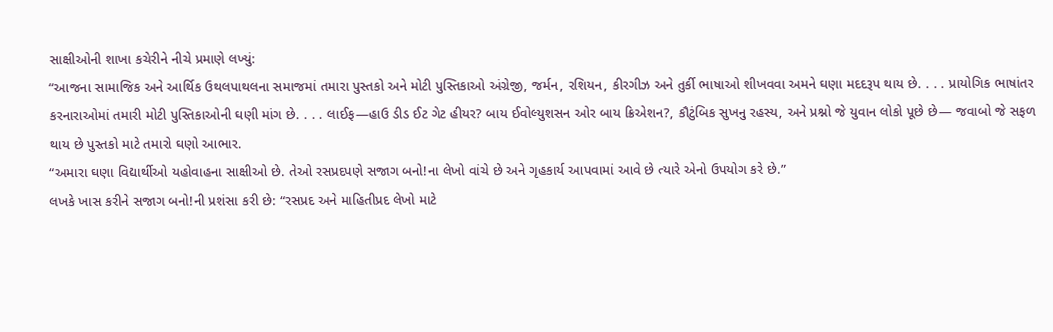સાક્ષીઓની શાખા કચેરીને નીચે પ્રમાણે લખ્યું:
“આજના સામાજિક અને આર્થિક ઉથલપાથલના સમાજમાં તમારા પુસ્તકો અને મોટી પુસ્તિકાઓ અંગ્રેજી, જર્મન, રશિયન, કીરગીઝ અને તુર્કી ભાષાઓ શીખવવા અમને ઘણા મદદરૂપ થાય છે. . . . પ્રાયોગિક ભાષાંતર કરનારાઓમાં તમારી મોટી પુસ્તિકાઓની ઘણી માંગ છે. . . . લાઈફ—હાઉ ડીડ ઈટ ગેટ હીયર? બાય ઈવોલ્યુશસન ઓર બાય ક્રિએશન?, કૌટુંબિક સુખનુ રહસ્ય, અને પ્રશ્નો જે યુવાન લોકો પૂછે છે— જવાબો જે સફળ થાય છે પુસ્તકો માટે તમારો ઘણો આભાર.
“અમારા ઘણા વિદ્યાર્થીઓ યહોવાહના સાક્ષીઓ છે. તેઓ રસપ્રદપણે સજાગ બનો!ના લેખો વાંચે છે અને ગૃહકાર્ય આપવામાં આવે છે ત્યારે એનો ઉપયોગ કરે છે.”
લખકે ખાસ કરીને સજાગ બનો!ની પ્રશંસા કરી છે: “રસપ્રદ અને માહિતીપ્રદ લેખો માટે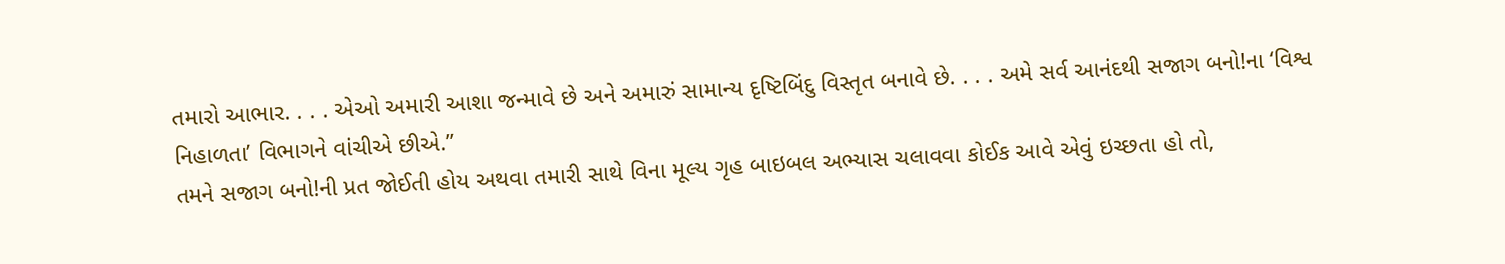તમારો આભાર. . . . એઓ અમારી આશા જન્માવે છે અને અમારું સામાન્ય દૃષ્ટિબિંદુ વિસ્તૃત બનાવે છે. . . . અમે સર્વ આનંદથી સજાગ બનો!ના ‘વિશ્વ નિહાળતા’ વિભાગને વાંચીએ છીએ.”
તમને સજાગ બનો!ની પ્રત જોઈતી હોય અથવા તમારી સાથે વિના મૂલ્ય ગૃહ બાઇબલ અભ્યાસ ચલાવવા કોઈક આવે એવું ઇચ્છતા હો તો,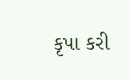કૃપા કરી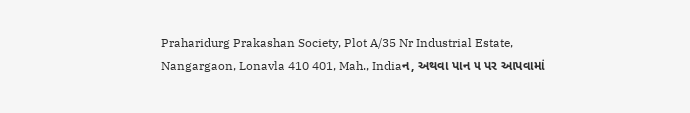Praharidurg Prakashan Society, Plot A/35 Nr Industrial Estate, Nangargaon, Lonavla 410 401, Mah., Indiaન, અથવા પાન ૫ પર આપવામાં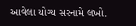આવેલા યોગ્ય સરનામે લખો.